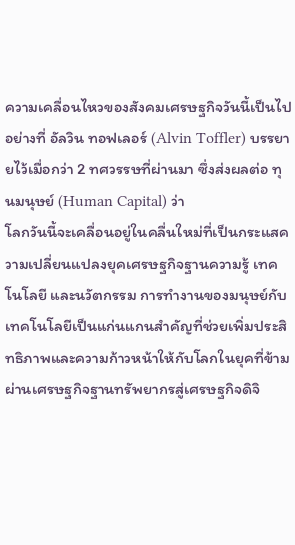ความเคลื่อนไหวของสังคมเศรษฐกิจวันนี้เป็นไปอย่างที่ อัลวิน ทอฟเลอร์ (Alvin Toffler) บรรยายไว้เมื่อกว่า 2 ทศวรรษที่ผ่านมา ซึ่งส่งผลต่อ ทุนมนุษย์ (Human Capital) ว่า
โลกวันนี้จะเคลื่อนอยู่ในคลื่นใหม่ที่เป็นกระแสความเปลี่ยนแปลงยุคเศรษฐกิจฐานความรู้ เทคโนโลยี และนวัตกรรม การทำงานของมนุษย์กับเทคโนโลยีเป็นแก่นแกนสำคัญที่ช่วยเพิ่มประสิทธิภาพและความก้าวหน้าให้กับโลกในยุคที่ข้ามผ่านเศรษฐกิจฐานทรัพยากรสู่เศรษฐกิจดิจิ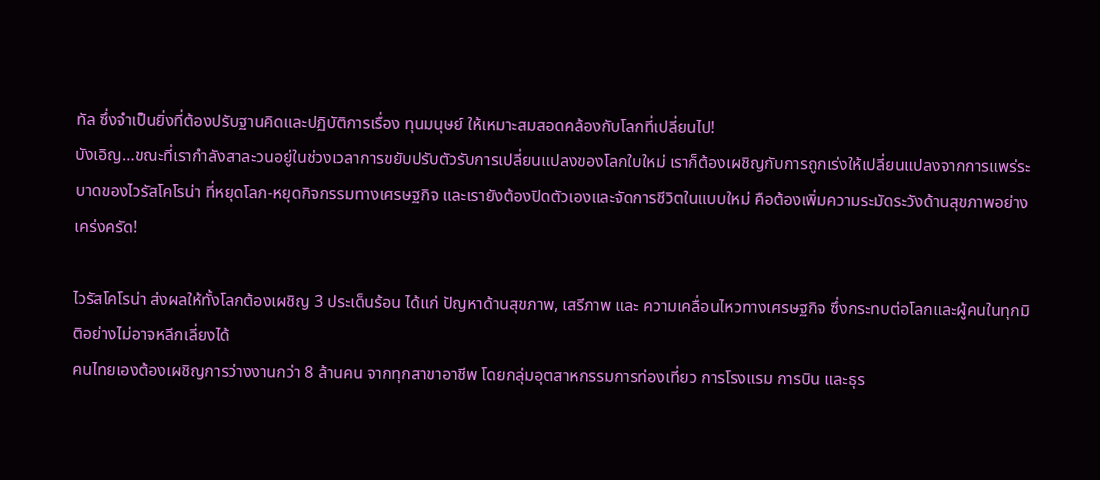ทัล ซึ่งจำเป็นยิ่งที่ต้องปรับฐานคิดและปฏิบัติการเรื่อง ทุนมนุษย์ ให้เหมาะสมสอดคล้องกับโลกที่เปลี่ยนไป!
บังเอิญ…ขณะที่เรากำลังสาละวนอยู่ในช่วงเวลาการขยับปรับตัวรับการเปลี่ยนแปลงของโลกใบใหม่ เราก็ต้องเผชิญกับการถูกเร่งให้เปลี่ยนแปลงจากการแพร่ระบาดของไวรัสโคโรน่า ที่หยุดโลก-หยุดกิจกรรมทางเศรษฐกิจ และเรายังต้องปิดตัวเองและจัดการชีวิตในแบบใหม่ คือต้องเพิ่มความระมัดระวังด้านสุขภาพอย่างเคร่งครัด!

ไวรัสโคโรน่า ส่งผลให้ทั้งโลกต้องเผชิญ 3 ประเด็นร้อน ได้แก่ ปัญหาด้านสุขภาพ, เสรีภาพ และ ความเคลื่อนไหวทางเศรษฐกิจ ซึ่งกระทบต่อโลกและผู้คนในทุกมิติอย่างไม่อาจหลีกเลี่ยงได้
คนไทยเองต้องเผชิญการว่างงานกว่า 8 ล้านคน จากทุกสาขาอาชีพ โดยกลุ่มอุตสาหกรรมการท่องเที่ยว การโรงแรม การบิน และธุร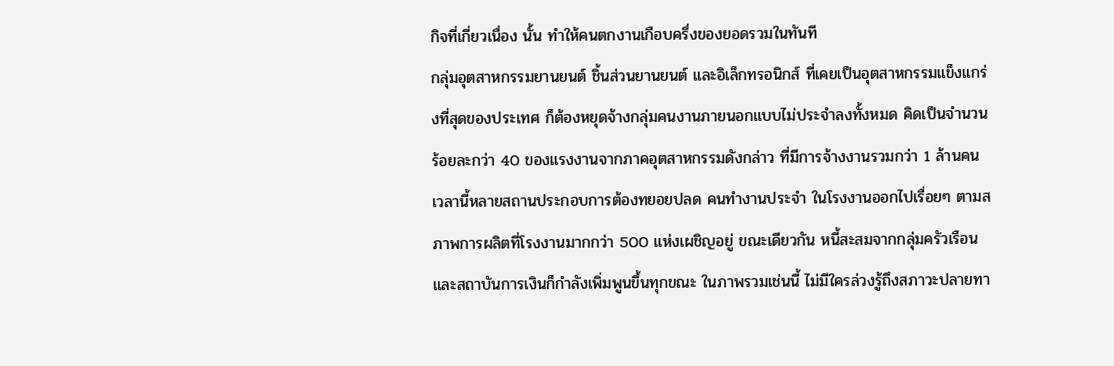กิจที่เกี่ยวเนื่อง นั้น ทำให้คนตกงานเกือบครึ่งของยอดรวมในทันที
กลุ่มอุตสาหกรรมยานยนต์ ชิ้นส่วนยานยนต์ และอิเล็กทรอนิกส์ ที่เคยเป็นอุตสาหกรรมแข็งแกร่งที่สุดของประเทศ ก็ต้องหยุดจ้างกลุ่มคนงานภายนอกแบบไม่ประจำลงทั้งหมด คิดเป็นจำนวนร้อยละกว่า 40 ของแรงงานจากภาคอุตสาหกรรมดังกล่าว ที่มีการจ้างงานรวมกว่า 1 ล้านคน
เวลานี้หลายสถานประกอบการต้องทยอยปลด คนทำงานประจำ ในโรงงานออกไปเรื่อยๆ ตามสภาพการผลิตที่โรงงานมากกว่า 500 แห่งเผชิญอยู่ ขณะเดียวกัน หนี้สะสมจากกลุ่มครัวเรือนและสถาบันการเงินก็กำลังเพิ่มพูนขึ้นทุกขณะ ในภาพรวมเช่นนี้ ไม่มีใครล่วงรู้ถึงสภาวะปลายทา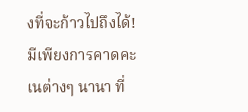งที่จะก้าวไปถึงได้! มีเพียงการคาดคะเนต่างๆ นานา ที่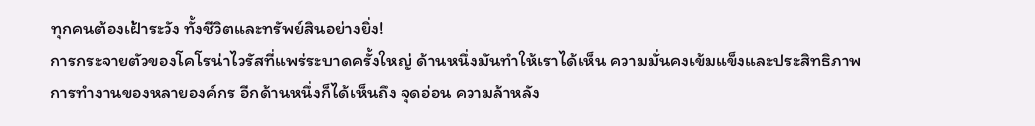ทุกคนต้องเฝ้าระวัง ทั้งชีวิตและทรัพย์สินอย่างยิ่ง!
การกระจายตัวของโคโรน่าไวรัสที่แพร่ระบาดครั้งใหญ่ ด้านหนึ่งมันทำให้เราได้เห็น ความมั่นคงเข้มแข็งและประสิทธิภาพการทำงานของหลายองค์กร อีกด้านหนึ่งก็ได้เห็นถึง จุดอ่อน ความล้าหลัง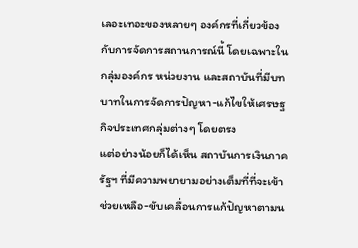เลอะเทอะของหลายๆ องค์กรที่เกี่ยวข้องกับการจัดการสถานการณ์นี้ โดยเฉพาะในกลุ่มองค์กร หน่วยงาน และสถาบันที่มีบทบาทในการจัดการปัญหา-แก้ไขให้เศรษฐกิจประเทศกลุ่มต่างๆ โดยตรง
แต่อย่างน้อยก็ได้เห็น สถาบันการเงินภาครัฐฯ ที่มีความพยายามอย่างเต็มที่ที่จะเข้าช่วยเหลือ-ขับเคลื่อนการแก้ปัญหาตามน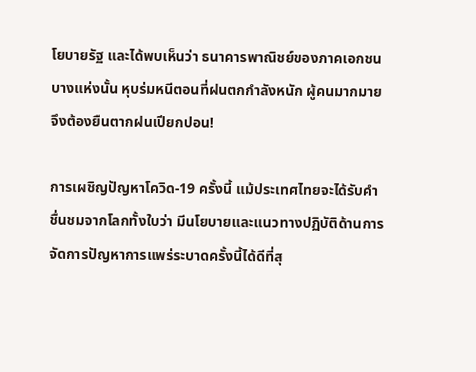โยบายรัฐ และได้พบเห็นว่า ธนาคารพาณิชย์ของภาคเอกชน บางแห่งนั้น หุบร่มหนีตอนที่ฝนตกกำลังหนัก ผู้คนมากมายจึงต้องยืนตากฝนเปียกปอน!

การเผชิญปัญหาโควิด-19 ครั้งนี้ แม้ประเทศไทยจะได้รับคำชื่นชมจากโลกทั้งใบว่า มีนโยบายและแนวทางปฏิบัติด้านการจัดการปัญหาการแพร่ระบาดครั้งนี้ได้ดีที่สุ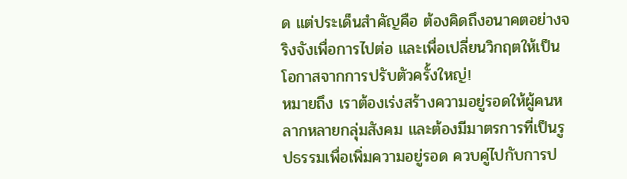ด แต่ประเด็นสำคัญคือ ต้องคิดถึงอนาคตอย่างจริงจังเพื่อการไปต่อ และเพื่อเปลี่ยนวิกฤตให้เป็นโอกาสจากการปรับตัวครั้งใหญ่!
หมายถึง เราต้องเร่งสร้างความอยู่รอดให้ผู้คนหลากหลายกลุ่มสังคม และต้องมีมาตรการที่เป็นรูปธรรมเพื่อเพิ่มความอยู่รอด ควบคู่ไปกับการป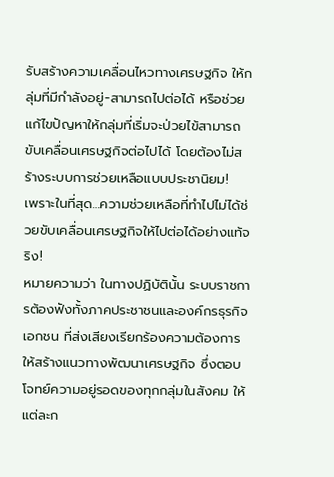รับสร้างความเคลื่อนไหวทางเศรษฐกิจ ให้กลุ่มที่มีกำลังอยู่-สามารถไปต่อได้ หรือช่วยแก้ไขปัญหาให้กลุ่มที่เริ่มจะป่วยไข้สามารถขับเคลื่อนเศรษฐกิจต่อไปได้ โดยต้องไม่สร้างระบบการช่วยเหลือแบบประชานิยม!
เพราะในที่สุด…ความช่วยเหลือที่ทำไปไม่ได้ช่วยขับเคลื่อนเศรษฐกิจให้ไปต่อได้อย่างแท้จริง!
หมายความว่า ในทางปฏิบัตินั้น ระบบราชการต้องฟังทั้งภาคประชาชนและองค์กรธุรกิจเอกชน ที่ส่งเสียงเรียกร้องความต้องการให้สร้างแนวทางพัฒนาเศรษฐกิจ ซึ่งตอบโจทย์ความอยู่รอดของทุกกลุ่มในสังคม ให้แต่ละก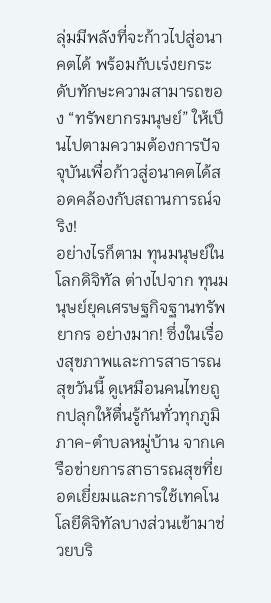ลุ่มมีพลังที่จะก้าวไปสู่อนาคตได้ พร้อมกับเร่งยกระดับทักษะความสามารถของ “ทรัพยากรมนุษย์” ให้เป็นไปตามความต้องการปัจจุบันเพื่อก้าวสู่อนาคตได้สอดคล้องกับสถานการณ์จริง!
อย่างไรก็ตาม ทุนมนุษย์ในโลกดิจิทัล ต่างไปจาก ทุนมนุษย์ยุคเศรษฐกิจฐานทรัพยากร อย่างมาก! ซึ่งในเรื่องสุขภาพและการสาธารณสุขวันนี้ ดูเหมือนคนไทยถูกปลุกให้ตื่นรู้กันทั่วทุกภูมิภาค-ตำบลหมู่บ้าน จากเครือข่ายการสาธารณสุขที่ยอดเยี่ยมและการใช้เทคโนโลยีดิจิทัลบางส่วนเข้ามาช่วยบริ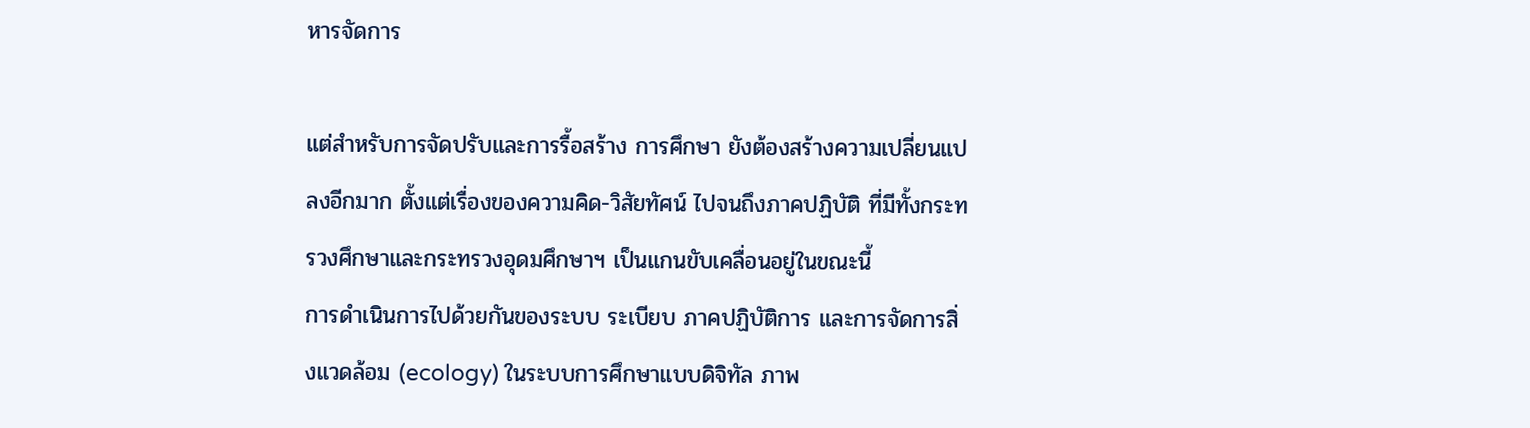หารจัดการ

แต่สำหรับการจัดปรับและการรื้อสร้าง การศึกษา ยังต้องสร้างความเปลี่ยนแปลงอีกมาก ตั้งแต่เรื่องของความคิด-วิสัยทัศน์ ไปจนถึงภาคปฏิบัติ ที่มีทั้งกระทรวงศึกษาและกระทรวงอุดมศึกษาฯ เป็นแกนขับเคลื่อนอยู่ในขณะนี้
การดำเนินการไปด้วยกันของระบบ ระเบียบ ภาคปฏิบัติการ และการจัดการสิ่งแวดล้อม (ecology) ในระบบการศึกษาแบบดิจิทัล ภาพ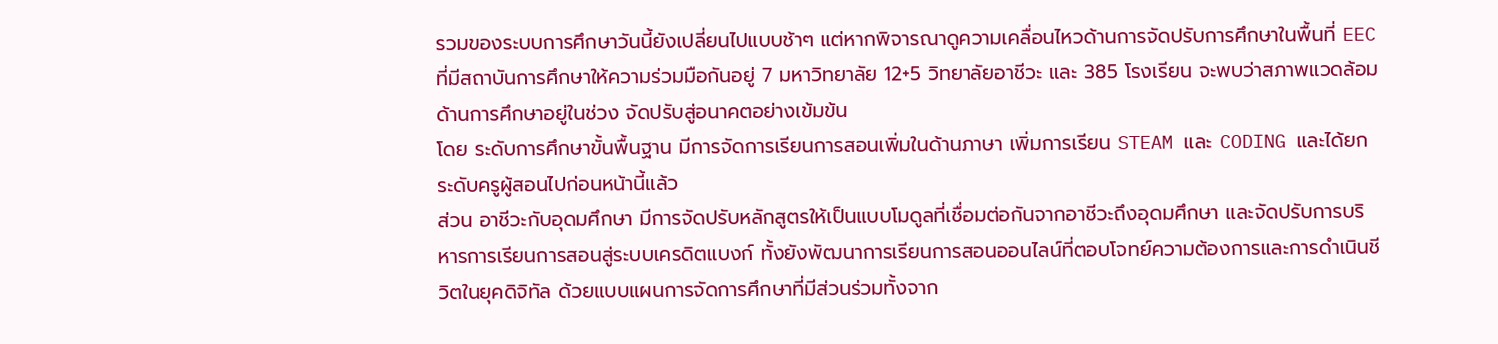รวมของระบบการศึกษาวันนี้ยังเปลี่ยนไปแบบช้าๆ แต่หากพิจารณาดูความเคลื่อนไหวด้านการจัดปรับการศึกษาในพื้นที่ EEC ที่มีสถาบันการศึกษาให้ความร่วมมือกันอยู่ 7 มหาวิทยาลัย 12+5 วิทยาลัยอาชีวะ และ 385 โรงเรียน จะพบว่าสภาพแวดล้อมด้านการศึกษาอยู่ในช่วง จัดปรับสู่อนาคตอย่างเข้มข้น
โดย ระดับการศึกษาขั้นพื้นฐาน มีการจัดการเรียนการสอนเพิ่มในด้านภาษา เพิ่มการเรียน STEAM และ CODING และได้ยกระดับครูผู้สอนไปก่อนหน้านี้แล้ว
ส่วน อาชีวะกับอุดมศึกษา มีการจัดปรับหลักสูตรให้เป็นแบบโมดูลที่เชื่อมต่อกันจากอาชีวะถึงอุดมศึกษา และจัดปรับการบริหารการเรียนการสอนสู่ระบบเครดิตแบงก์ ทั้งยังพัฒนาการเรียนการสอนออนไลน์ที่ตอบโจทย์ความต้องการและการดำเนินชีวิตในยุคดิจิทัล ด้วยแบบแผนการจัดการศึกษาที่มีส่วนร่วมทั้งจาก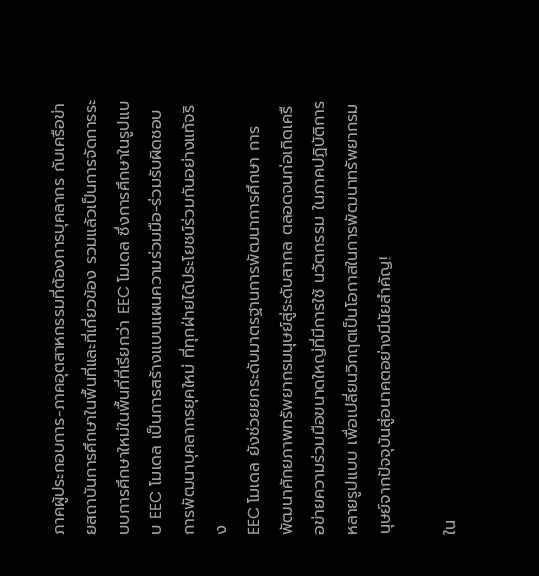ภาคผู้ประกอบการ-ภาคอุตสาหกรรมที่ต้องการบุคลากร กับเครือข่ายสถาบันการศึกษาในพื้นที่และที่เกี่ยวข้อง รวมแล้วเป็นการจัดการระบบการศึกษาใหม่ในพื้นที่ที่เรียกว่า EEC โมเดล ซึ่งการศึกษาในรูปแบบ EEC โมเดล เป็นการสร้างแบบแผนความร่วมมือ-ร่วมรับผิดชอบการพัฒนาบุคลากรยุคใหม่ ที่ทุกฝ่ายได้ประโยชน์ร่วมกันอย่างแท้จริง
EEC โมเดล ยังช่วยยกระดับมาตรฐานการพัฒนาการศึกษา การพัฒนาศักยภาพทรัพยากรมนุษย์สู่ระดับสากล ตลอดจนก่อเกิดเครือข่ายความร่วมมือขนาดใหญ่ที่มีการใช้ นวัตกรรม ในภาคปฏิบัติการหลายรูปแบบ เพื่อเปลี่ยนวิกฤตเป็นโอกาสในการพัฒนาทรัพยากรมนุษย์จากปัจจุบันสู่อนาคตอย่างมีนัยสำคัญ!

ใน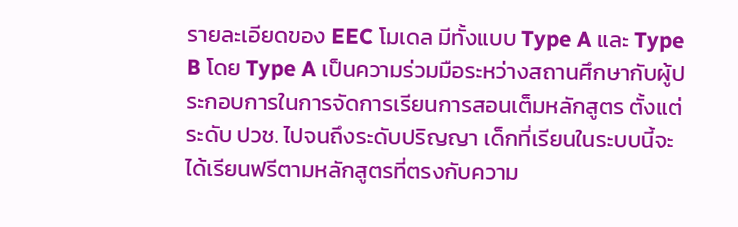รายละเอียดของ EEC โมเดล มีทั้งแบบ Type A และ Type B โดย Type A เป็นความร่วมมือระหว่างสถานศึกษากับผู้ประกอบการในการจัดการเรียนการสอนเต็มหลักสูตร ตั้งแต่ระดับ ปวช. ไปจนถึงระดับปริญญา เด็กที่เรียนในระบบนี้จะได้เรียนฟรีตามหลักสูตรที่ตรงกับความ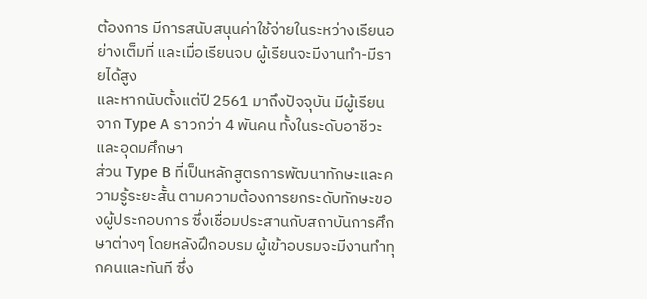ต้องการ มีการสนับสนุนค่าใช้จ่ายในระหว่างเรียนอย่างเต็มที่ และเมื่อเรียนจบ ผู้เรียนจะมีงานทำ-มีรายได้สูง
และหากนับตั้งแต่ปี 2561 มาถึงปัจจุบัน มีผู้เรียนจาก Type A ราวกว่า 4 พันคน ทั้งในระดับอาชีวะและอุดมศึกษา
ส่วน Type B ที่เป็นหลักสูตรการพัฒนาทักษะและความรู้ระยะสั้น ตามความต้องการยกระดับทักษะของผู้ประกอบการ ซึ่งเชื่อมประสานกับสถาบันการศึกษาต่างๆ โดยหลังฝึกอบรม ผู้เข้าอบรมจะมีงานทำทุกคนและทันที ซึ่ง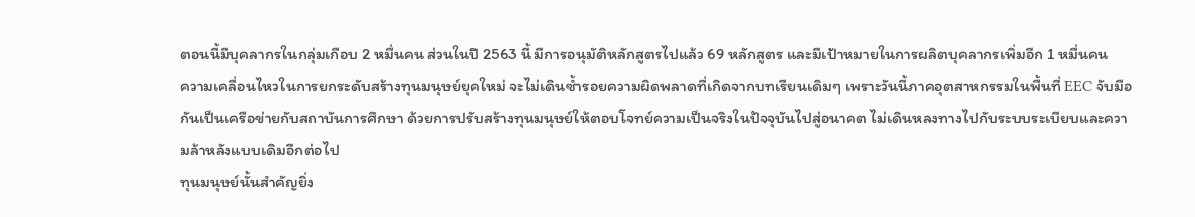ตอนนี้มีบุคลากรในกลุ่มเกือบ 2 หมื่นคน ส่วนในปี 2563 นี้ มีการอนุมัติหลักสูตรไปแล้ว 69 หลักสูตร และมีเป้าหมายในการผลิตบุคลากรเพิ่มอีก 1 หมื่นคน
ความเคลื่อนไหวในการยกระดับสร้างทุนมนุษย์ยุคใหม่ จะไม่เดินซ้ำรอยความผิดพลาดที่เกิดจากบทเรียนเดิมๆ เพราะวันนี้ภาคอุตสาหกรรมในพื้นที่ EEC จับมือกันเป็นเครือข่ายกับสถาบันการศึกษา ด้วยการปรับสร้างทุนมนุษย์ให้ตอบโจทย์ความเป็นจริงในปัจจุบันไปสู่อนาคต ไม่เดินหลงทางไปกับระบบระเบียบและความล้าหลังแบบเดิมอีกต่อไป
ทุนมนุษย์นั้นสำคัญยิ่ง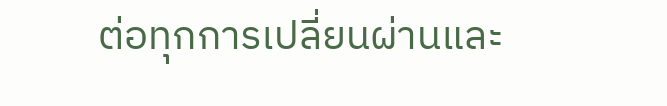ต่อทุกการเปลี่ยนผ่านและ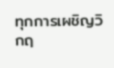ทุกการเผชิญวิกฤ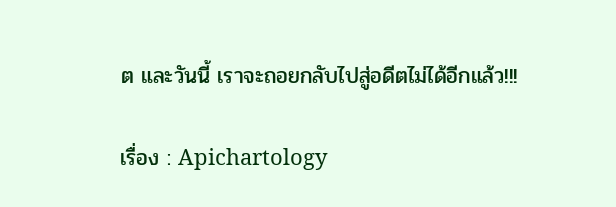ต และวันนี้ เราจะถอยกลับไปสู่อดีตไม่ได้อีกแล้ว!!!

เรื่อง : Apichartology